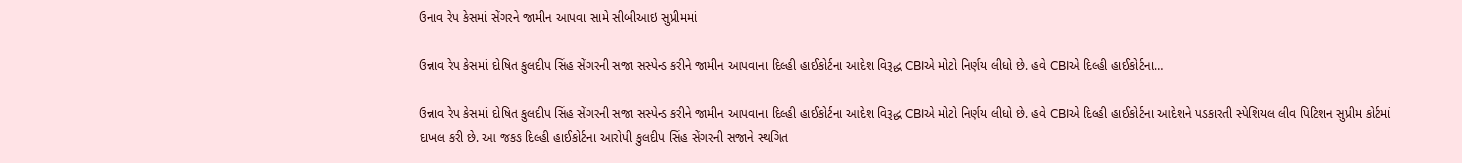ઉનાવ રેપ કેસમાં સેંગરને જામીન આપવા સામે સીબીઆઇ સુપ્રીમમાં

ઉન્નાવ રેપ કેસમાં દોષિત કુલદીપ સિંહ સેંગરની સજા સસ્પેન્ડ કરીને જામીન આપવાના દિલ્હી હાઈકોર્ટના આદેશ વિરૂદ્ધ CBIએ મોટો નિર્ણય લીધો છે. હવે CBIએ દિલ્હી હાઈકોર્ટના…

ઉન્નાવ રેપ કેસમાં દોષિત કુલદીપ સિંહ સેંગરની સજા સસ્પેન્ડ કરીને જામીન આપવાના દિલ્હી હાઈકોર્ટના આદેશ વિરૂદ્ધ CBIએ મોટો નિર્ણય લીધો છે. હવે CBIએ દિલ્હી હાઈકોર્ટના આદેશને પડકારતી સ્પેશિયલ લીવ પિટિશન સુપ્રીમ કોર્ટમાં દાખલ કરી છે. આ જકઙ દિલ્હી હાઈકોર્ટના આરોપી કુલદીપ સિંહ સેંગરની સજાને સ્થગિત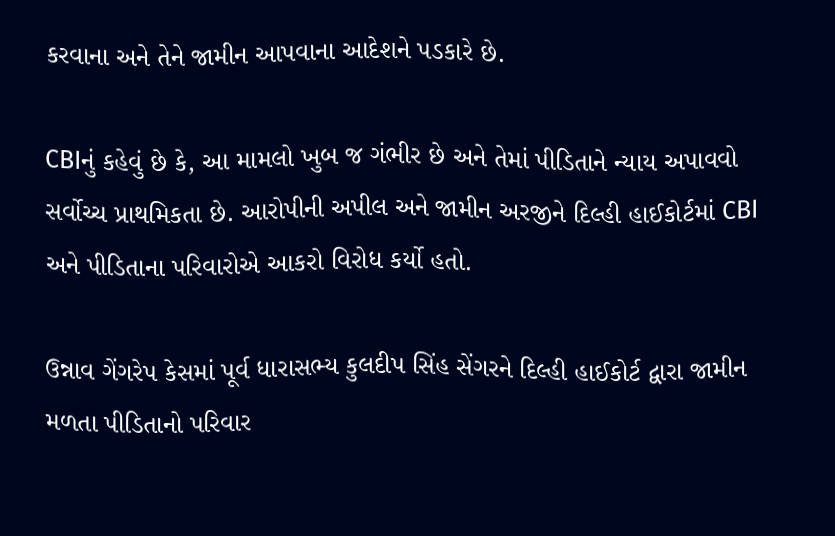કરવાના અને તેને જામીન આપવાના આદેશને પડકારે છે.

CBIનું કહેવું છે કે, આ મામલો ખુબ જ ગંભીર છે અને તેમાં પીડિતાને ન્યાય અપાવવો સર્વોચ્ચ પ્રાથમિકતા છે. આરોપીની અપીલ અને જામીન અરજીને દિલ્હી હાઈકોર્ટમાં CBI અને પીડિતાના પરિવારોએ આકરો વિરોધ કર્યો હતો.

ઉન્નાવ ગેંગરેપ કેસમાં પૂર્વ ધારાસભ્ય કુલદીપ સિંહ સેંગરને દિલ્હી હાઈકોર્ટ દ્વારા જામીન મળતા પીડિતાનો પરિવાર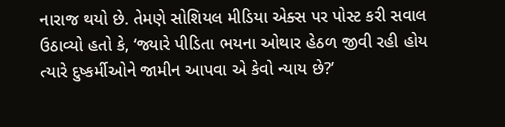નારાજ થયો છે. તેમણે સોશિયલ મીડિયા એક્સ પર પોસ્ટ કરી સવાલ ઉઠાવ્યો હતો કે, ‘જ્યારે પીડિતા ભયના ઓથાર હેઠળ જીવી રહી હોય ત્યારે દુષ્કર્મીઓને જામીન આપવા એ કેવો ન્યાય છે?’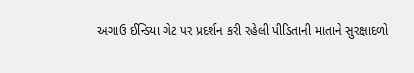અગાઉ ઈન્ડિયા ગેટ પર પ્રદર્શન કરી રહેલી પીડિતાની માતાને સુરક્ષાદળો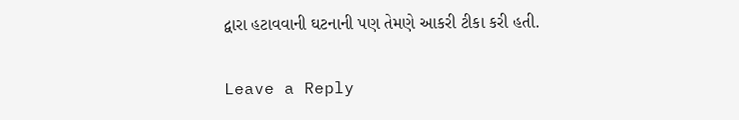દ્વારા હટાવવાની ઘટનાની પણ તેમણે આકરી ટીકા કરી હતી.

Leave a Reply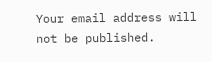Your email address will not be published.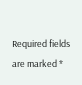Required fields are marked *